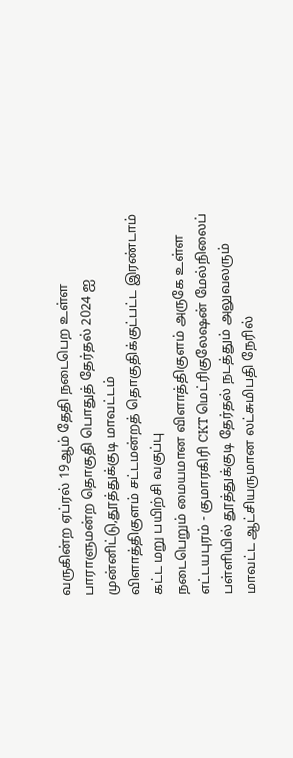வருகின்ற ஏப்ரல் 19ஆம் தேதி நடைபெற உள்ள பாராளுமன்ற தொகுதி பொதுத் தேர்தல் 2024 ஐ முன்னிட்டு,தூத்துக்குடி மாவட்டம்
விளாத்திகுளம் சட்டமன்றத் தொகுதிக்குட்பட்ட இரண்டாம் கட்ட மறு பயிற்சி வகுப்பு
நடைபெறும் மையமான விளாத்திகுளம் அருகே உள்ள எட்டயபுரம் - குமாரகிரி CKT மெட்ரிகுலேஷன் மேல்நிலைப் பள்ளியில் தூத்துக்குடி தேர்தல் நடத்தும் அலுவலரும்
மாவட்ட ஆட்சியருமான லட்சுமிபதி நேரில்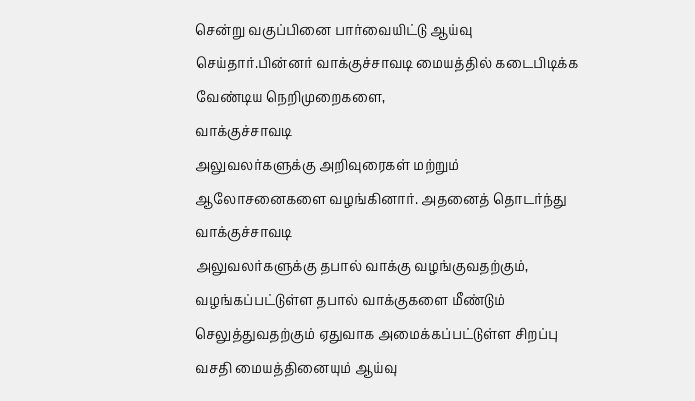சென்று வகுப்பினை பார்வையிட்டு ஆய்வு
செய்தார்.பின்னர் வாக்குச்சாவடி மையத்தில் கடைபிடிக்க வேண்டிய நெறிமுறைகளை,
வாக்குச்சாவடி
அலுவலர்களுக்கு அறிவுரைகள் மற்றும் ஆலோசனைகளை வழங்கினார். அதனைத் தொடர்ந்து வாக்குச்சாவடி
அலுவலர்களுக்கு தபால் வாக்கு வழங்குவதற்கும், வழங்கப்பட்டுள்ள தபால் வாக்குகளை மீண்டும்
செலுத்துவதற்கும் ஏதுவாக அமைக்கப்பட்டுள்ள சிறப்பு வசதி மையத்தினையும் ஆய்வு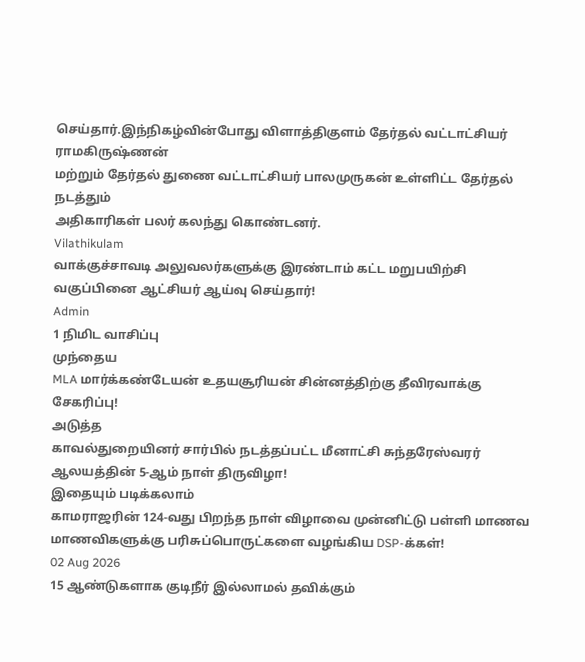செய்தார்.இந்நிகழ்வின்போது விளாத்திகுளம் தேர்தல் வட்டாட்சியர் ராமகிருஷ்ணன்
மற்றும் தேர்தல் துணை வட்டாட்சியர் பாலமுருகன் உள்ளிட்ட தேர்தல் நடத்தும்
அதிகாரிகள் பலர் கலந்து கொண்டனர்.
Vilathikulam
வாக்குச்சாவடி அலுவலர்களுக்கு இரண்டாம் கட்ட மறுபயிற்சி வகுப்பினை ஆட்சியர் ஆய்வு செய்தார்!
Admin
1 நிமிட வாசிப்பு
முந்தைய
MLA மார்க்கண்டேயன் உதயசூரியன் சின்னத்திற்கு தீவிரவாக்கு சேகரிப்பு!
அடுத்த
காவல்துறையினர் சார்பில் நடத்தப்பட்ட மீனாட்சி சுந்தரேஸ்வரர் ஆலயத்தின் 5-ஆம் நாள் திருவிழா!
இதையும் படிக்கலாம்
காமராஜரின் 124-வது பிறந்த நாள் விழாவை முன்னிட்டு பள்ளி மாணவ மாணவிகளுக்கு பரிசுப்பொருட்களை வழங்கிய DSP-க்கள்!
02 Aug 2026
15 ஆண்டுகளாக குடிநீர் இல்லாமல் தவிக்கும்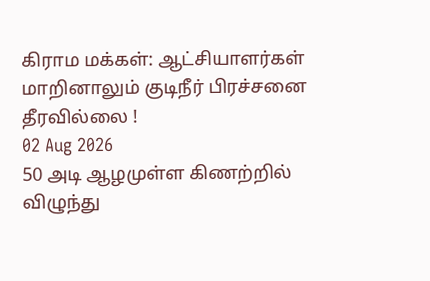கிராம மக்கள்: ஆட்சியாளர்கள் மாறினாலும் குடிநீர் பிரச்சனை தீரவில்லை !
02 Aug 2026
50 அடி ஆழமுள்ள கிணற்றில் விழுந்து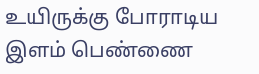உயிருக்கு போராடிய இளம் பெண்ணை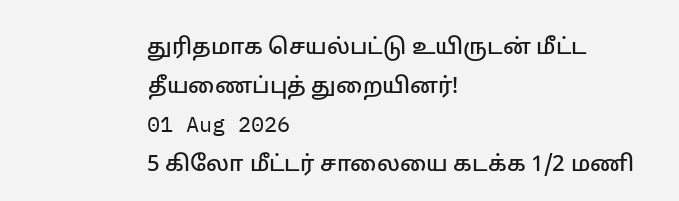துரிதமாக செயல்பட்டு உயிருடன் மீட்ட தீயணைப்புத் துறையினர்!
01 Aug 2026
5 கிலோ மீட்டர் சாலையை கடக்க 1/2 மணி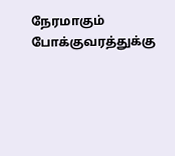நேரமாகும் போக்குவரத்துக்கு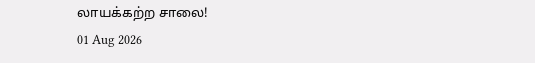லாயக்கற்ற சாலை!
01 Aug 2026